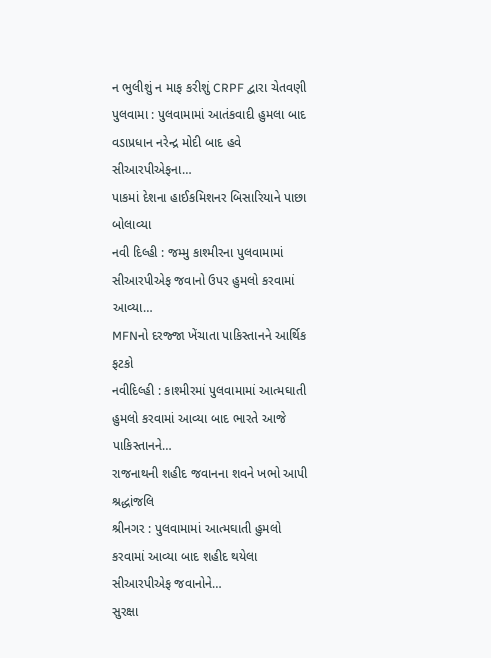ન ભુલીશું ન માફ કરીશું CRPF દ્વારા ચેતવણી
પુલવામા : પુલવામામાં આતંકવાદી હુમલા બાદ વડાપ્રધાન નરેન્દ્ર મોદી બાદ હવે સીઆરપીએફના…
પાકમાં દેશના હાઈકમિશનર બિસારિયાને પાછા બોલાવ્યા
નવી દિલ્હી : જમ્મુ કાશ્મીરના પુલવામામાં સીઆરપીએફ જવાનો ઉપર હુમલો કરવામાં આવ્યા…
MFNનો દરજ્જા ખેંચાતા પાકિસ્તાનને આર્થિક ફટકો
નવીદિલ્હી : કાશ્મીરમાં પુલવામામાં આત્મઘાતી હુમલો કરવામાં આવ્યા બાદ ભારતે આજે પાકિસ્તાનને…
રાજનાથની શહીદ જવાનના શવને ખભો આપી શ્રદ્ધાંજલિ
શ્રીનગર : પુલવામામાં આત્મઘાતી હુમલો કરવામાં આવ્યા બાદ શહીદ થયેલા સીઆરપીએફ જવાનોને…
સુરક્ષા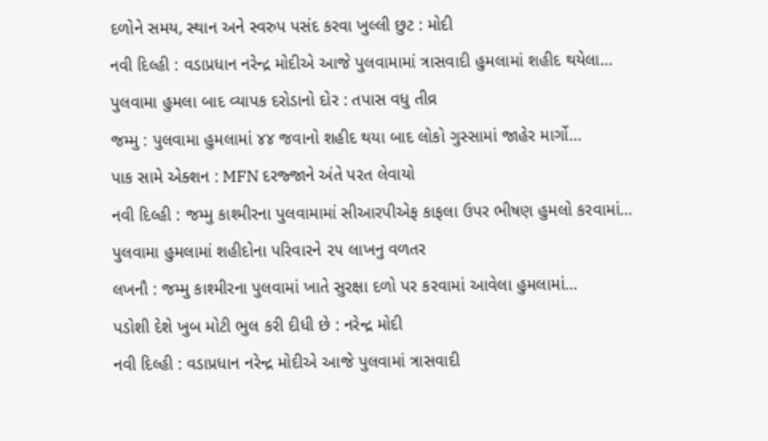દળોને સમય, સ્થાન અને સ્વરુપ પસંદ કરવા ખુલ્લી છુટ : મોદી
નવી દિલ્હી : વડાપ્રધાન નરેન્દ્ર મોદીએ આજે પુલવામામાં ત્રાસવાદી હુમલામાં શહીદ થયેલા…
પુલવામા હુમલા બાદ વ્યાપક દરોડાનો દોર : તપાસ વધુ તીવ્ર
જમ્મુ : પુલવામા હુમલામાં ૪૪ જવાનો શહીદ થયા બાદ લોકો ગુસ્સામાં જાહેર માર્ગો…
પાક સામે એક્શન : MFN દરજ્જાને અંતે પરત લેવાયો
નવી દિલ્હી : જમ્મુ કાશ્મીરના પુલવામામાં સીઆરપીએફ કાફલા ઉપર ભીષણ હુમલો કરવામાં…
પુલવામા હુમલામાં શહીદોના પરિવારને ૨૫ લાખનુ વળતર
લખનૌ : જમ્મુ કાશ્મીરના પુલવામાં ખાતે સુરક્ષા દળો પર કરવામાં આવેલા હુમલામાં…
પડોશી દેશે ખુબ મોટી ભુલ કરી દીધી છે : નરેન્દ્ર મોદી
નવી દિલ્હી : વડાપ્રધાન નરેન્દ્ર મોદીએ આજે પુલવામાં ત્રાસવાદી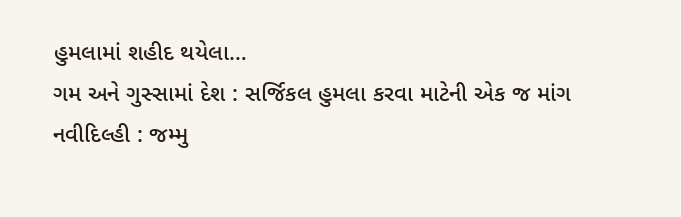હુમલામાં શહીદ થયેલા…
ગમ અને ગુસ્સામાં દેશ : સર્જિકલ હુમલા કરવા માટેની એક જ માંગ
નવીદિલ્હી : જમ્મુ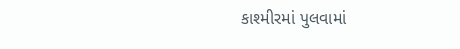કાશ્મીરમાં પુલવામાં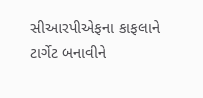સીઆરપીએફના કાફલાને ટાર્ગેટ બનાવીને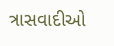ત્રાસવાદીઓ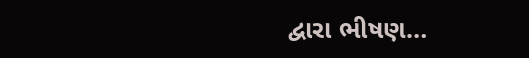દ્વારા ભીષણ…